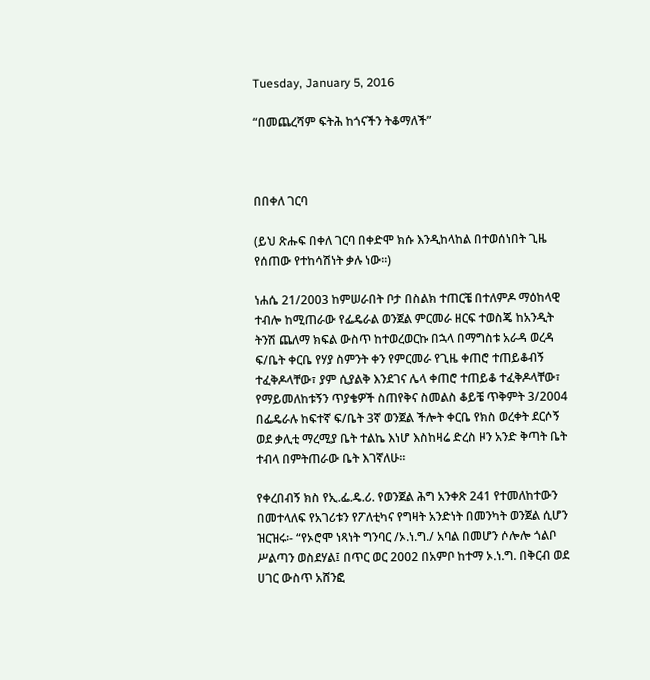Tuesday, January 5, 2016

“በመጨረሻም ፍትሕ ከጎናችን ትቆማለች”



በበቀለ ገርባ

(ይህ ጽሑፍ በቀለ ገርባ በቀድሞ ክሱ እንዲከላከል በተወሰነበት ጊዜ የሰጠው የተከሳሽነት ቃሉ ነው፡፡)

ነሐሴ 21/2003 ከምሠራበት ቦታ በስልክ ተጠርቼ በተለምዶ ማዕከላዊ ተብሎ ከሚጠራው የፌዴራል ወንጀል ምርመራ ዘርፍ ተወስጄ ከአንዲት ትንሽ ጨለማ ክፍል ውስጥ ከተወረወርኩ በኋላ በማግስቱ አራዳ ወረዳ ፍ/ቤት ቀርቤ የሃያ ስምንት ቀን የምርመራ የጊዜ ቀጠሮ ተጠይቆብኝ ተፈቅዶላቸው፣ ያም ሲያልቅ እንደገና ሌላ ቀጠሮ ተጠይቆ ተፈቅዶላቸው፣ የማይመለከቱኝን ጥያቄዎች ስጠየቅና ስመልስ ቆይቼ ጥቅምት 3/2004 በፌዴራሉ ከፍተኛ ፍ/ቤት 3ኛ ወንጀል ችሎት ቀርቤ የክስ ወረቀት ደርሶኝ ወደ ቃሊቲ ማረሚያ ቤት ተልኬ እነሆ እስከዛሬ ድረስ ዞን አንድ ቅጣት ቤት ተብላ በምትጠራው ቤት እገኛለሁ፡፡

የቀረበብኝ ክስ የኢ.ፌ.ዴ.ሪ. የወንጀል ሕግ አንቀጽ 241 የተመለከተውን በመተላለፍ የአገሪቱን የፖለቲካና የግዛት አንድነት በመንካት ወንጀል ሲሆን ዝርዝሩ፡- “የኦሮሞ ነጻነት ግንባር /ኦ.ነ.ግ./ አባል በመሆን ሶሎሎ ጎልቦ ሥልጣን ወስደሃል፤ በጥር ወር 2002 በአምቦ ከተማ ኦ.ነ.ግ. በቅርብ ወደ ሀገር ውስጥ አሸንፎ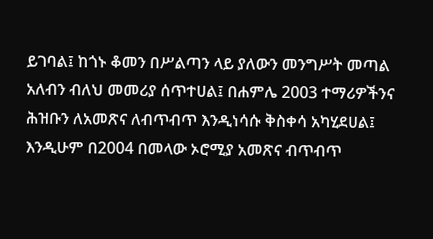ይገባል፤ ከጎኑ ቆመን በሥልጣን ላይ ያለውን መንግሥት መጣል አለብን ብለህ መመሪያ ሰጥተሀል፤ በሐምሌ 2003 ተማሪዎችንና ሕዝቡን ለአመጽና ለብጥብጥ እንዲነሳሱ ቅስቀሳ አካሂደሀል፤ እንዲሁም በ2004 በመላው ኦሮሚያ አመጽና ብጥብጥ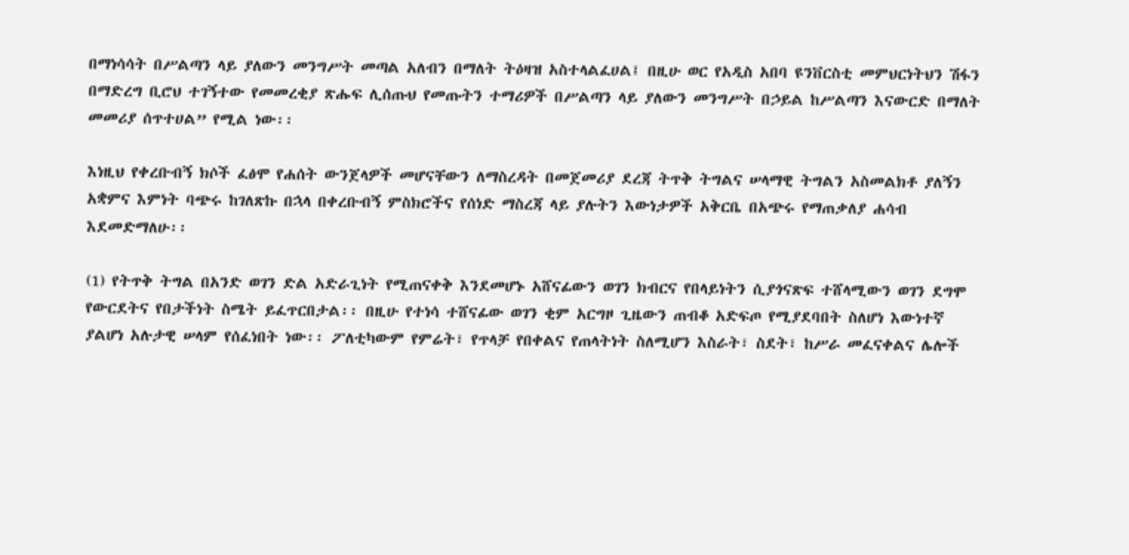በማነሳሳት በሥልጣን ላይ ያለውን መንግሥት መጣል አለብን በማለት ትዕዛዝ አስተላልፈሀል፤ በዚሁ ወር የአዲስ አበባ ዩንቨርስቲ መምህርነትህን ሽፋን በማድረግ ቢሮህ ተገኝተው የመመረቂያ ጽሑፍ ሊሰጡህ የመጡትን ተማሪዎች በሥልጣን ላይ ያለውን መንግሥት በኃይል ከሥልጣን እናውርድ በማለት መመሪያ ሰጥተሀል” የሚል ነው፡፡

እነዚህ የቀረቡብኝ ክሶች ፈፅሞ የሐሰት ውንጀላዎች መሆናቸውን ለማስረዳት በመጀመሪያ ደረጃ ትጥቅ ትግልና ሠላማዊ ትግልን አስመልክቶ ያለኝን አቋምና እምነት ባጭሩ ከገለጽኩ በኋላ በቀረቡብኝ ምስክሮችና የሰነድ ማስረጃ ላይ ያሉትን እውነታዎች አቅርቤ በአጭሩ የማጠቃለያ ሐሳብ እደመድማለሁ፡፡

(1) የትጥቅ ትግል በአንድ ወገን ድል አድራጊነት የሚጠናቀቅ እንደመሆኑ አሸናፊውን ወገን ክብርና የበላይነትን ሲያጎናጽፍ ተሸላሚውን ወገን ደግሞ የውርደትና የበታችነት ስሜት ይፈጥርበታል፡፡ በዚሁ የተነሳ ተሸናፊው ወገን ቂም አርግዞ ጊዜውን ጠብቆ አድፍጦ የሚያደባበት ስለሆነ እውነተኛ ያልሆነ አሉታዊ ሠላም የሰፈነበት ነው፡፡ ፖለቲካውም የምሬት፣ የጥላቻ የበቀልና የጠላትነት ስለሚሆን እስራት፣ ስደት፣ ከሥራ መፈናቀልና ሌሎች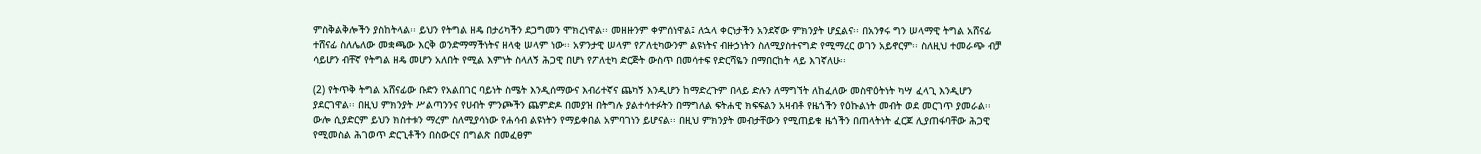ምስቅልቅሎችን ያስከትላል፡፡ ይህን የትግል ዘዴ በታሪካችን ደጋግመን ሞክረነዋል፡፡ መዘዙንም ቀምሰነዋል፤ ለኋላ ቀርነታችን አንደኛው ምክንያት ሆኗልና፡፡ በአንፃሩ ግን ሠላማዊ ትግል አሸናፊ ተሸናፊ ስለሌለው መቋጫው እርቅ ወንድማማችነትና ዘላቂ ሠላም ነው፡፡ አዎንታዊ ሠላም የፖለቲካውንም ልዩነትና ብዙኃነትን ስለሚያስተናግድ የሚማረር ወገን አይኖርም፡፡ ስለዚህ ተመራጭ ብቻ ሳይሆን ብቸኛ የትግል ዘዴ መሆን አለበት የሚል እምነት ስላለኝ ሕጋዊ በሆነ የፖለቲካ ድርጅት ውስጥ በመሳተፍ የድርሻዬን በማበርከት ላይ እገኛለሁ፡፡

(2) የትጥቅ ትግል አሸናፊው ቡድን የአልበገር ባይነት ስሜት እንዲሰማውና እብሪተኛና ጨካኝ እንዲሆን ከማድረጉም በላይ ድሉን ለማግኘት ለከፈለው መስዋዕትነት ካሣ ፈላጊ እንዲሆን ያደርገዋል፡፡ በዚህ ምክንያት ሥልጣንንና የሀብት ምንጮችን ጨምድዶ በመያዝ በትግሉ ያልተሳተፉትን በማግለል ፍትሐዊ ክፍፍልን አዛብቶ የዜጎችን የዕኩልነት መብት ወደ መርገጥ ያመራል፡፡ ውሎ ሲያድርም ይህን ክስተቱን ማረም ስለሚያሳነው የሐሳብ ልዩነትን የማይቀበል አምባገነን ይሆናል፡፡ በዚህ ምክንያት መብታቸውን የሚጠይቁ ዜጎችን በጠላትነት ፈርጆ ሊያጠፋባቸው ሕጋዊ የሚመስል ሕገወጥ ድርጊቶችን በስውርና በግልጽ በመፈፀም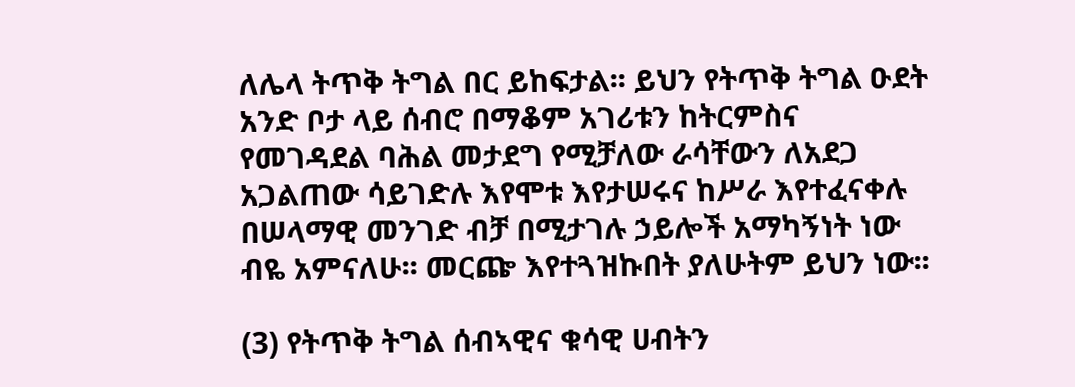ለሌላ ትጥቅ ትግል በር ይከፍታል፡፡ ይህን የትጥቅ ትግል ዑደት አንድ ቦታ ላይ ሰብሮ በማቆም አገሪቱን ከትርምስና የመገዳደል ባሕል መታደግ የሚቻለው ራሳቸውን ለአደጋ አጋልጠው ሳይገድሉ እየሞቱ እየታሠሩና ከሥራ እየተፈናቀሉ በሠላማዊ መንገድ ብቻ በሚታገሉ ኃይሎች አማካኝነት ነው ብዬ አምናለሁ፡፡ መርጬ እየተጓዝኩበት ያለሁትም ይህን ነው፡፡

(3) የትጥቅ ትግል ሰብኣዊና ቁሳዊ ሀብትን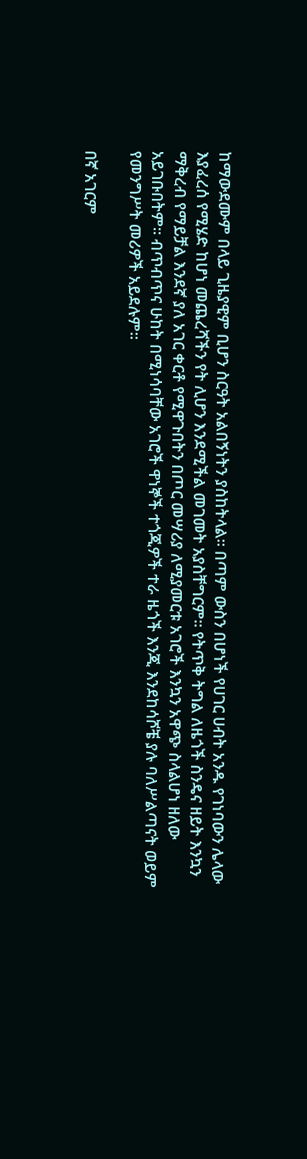ከማውደሙም በላይ ጊዜያዊም ቢሆን ስርዓት አልበኝነትን ያስከትላል፡፡ በጣም ውስን በሆነች የሀገር ሀብት አንዱ የገነባውን ሌላው እያፈረሰ የሚሄድ ከሆነ መጨረሻችን የት ሊሆን እንደሚችል መገመት አያስቸግርም፡፡ የትጥቅ ትግል ለዜጎች ስንዴና ዘይት እንኳን ማቅረብ የማይቻል እንደኛ ያለ አገር ቀርቶ የሚዋጉበትን በጦር መሣሪያ ለሚያመርቱ አገሮች እንኳን አዋጭ ስላልሆነ ዘለው አይገቡበትም፡፡ ብጥብጥና ሁከት በሚነሳባቸው አገሮች ዋነኞች ተጎጂዎች ተራ ዜጎች እንጂ እንደከሳሾቼ ያሉ ባለሥልጣናት ወይም የመንግሥት መሪዎች አይደሉም፡፡

በኛ አገርም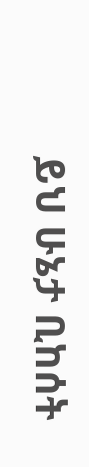ይህ ሁኔታ ቢከሰት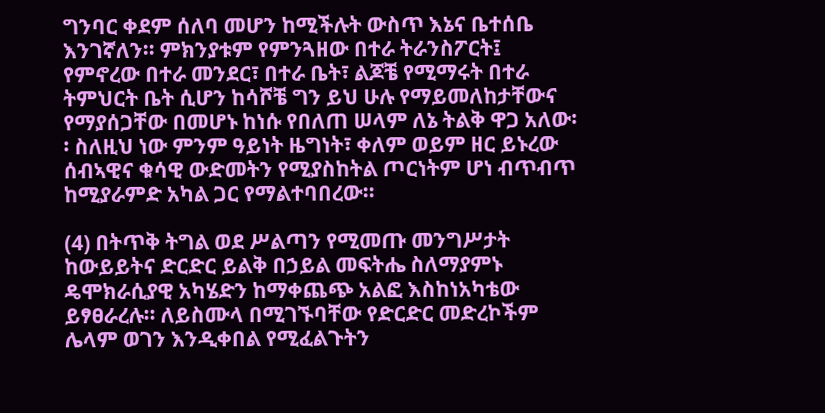ግንባር ቀደም ሰለባ መሆን ከሚችሉት ውስጥ እኔና ቤተሰቤ እንገኛለን፡፡ ምክንያቱም የምንጓዘው በተራ ትራንስፖርት፤ የምኖረው በተራ መንደር፣ በተራ ቤት፣ ልጆቼ የሚማሩት በተራ ትምህርት ቤት ሲሆን ከሳሾቼ ግን ይህ ሁሉ የማይመለከታቸውና የማያሰጋቸው በመሆኑ ከነሱ የበለጠ ሠላም ለኔ ትልቅ ዋጋ አለው፡፡ ስለዚህ ነው ምንም ዓይነት ዜግነት፣ ቀለም ወይም ዘር ይኑረው ሰብኣዊና ቁሳዊ ውድመትን የሚያስከትል ጦርነትም ሆነ ብጥብጥ ከሚያራምድ አካል ጋር የማልተባበረው፡፡

(4) በትጥቅ ትግል ወደ ሥልጣን የሚመጡ መንግሥታት ከውይይትና ድርድር ይልቅ በኃይል መፍትሔ ስለማያምኑ ዴሞክራሲያዊ አካሄድን ከማቀጨጭ አልፎ እስከነአካቴው ይፃፀራረሉ፡፡ ለይስሙላ በሚገኙባቸው የድርድር መድረኮችም ሌላም ወገን እንዲቀበል የሚፈልጉትን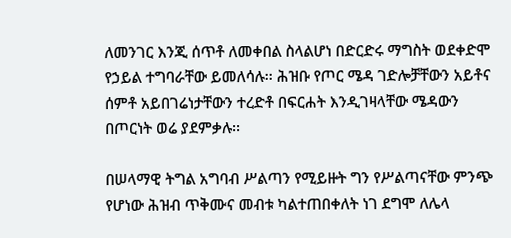ለመንገር እንጂ ሰጥቶ ለመቀበል ስላልሆነ በድርድሩ ማግስት ወደቀድሞ የኃይል ተግባራቸው ይመለሳሉ፡፡ ሕዝቡ የጦር ሜዳ ገድሎቻቸውን አይቶና ሰምቶ አይበገሬነታቸውን ተረድቶ በፍርሐት እንዲገዛላቸው ሜዳውን በጦርነት ወሬ ያደምቃሉ፡፡

በሠላማዊ ትግል አግባብ ሥልጣን የሚይዙት ግን የሥልጣናቸው ምንጭ የሆነው ሕዝብ ጥቅሙና መብቱ ካልተጠበቀለት ነገ ደግሞ ለሌላ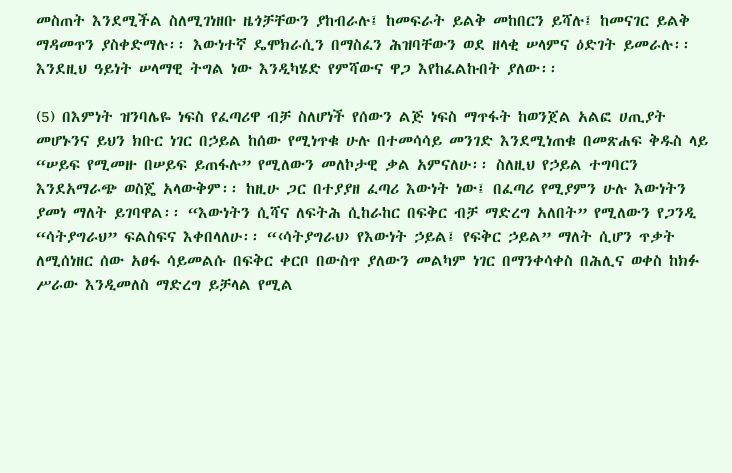መስጠት እንደሚችል ስለሚገነዘቡ ዜጎቻቸውን ያከብራሉ፤ ከመፍራት ይልቅ መከበርን ይሻሉ፤ ከመናገር ይልቅ ማዳመጥን ያስቀድማሉ፡፡ እውነተኛ ዴሞክራሲን በማስፈን ሕዝባቸውን ወደ ዘላቂ ሠላምና ዕድገት ይመራሉ፡፡ እንደዚህ ዓይነት ሠላማዊ ትግል ነው እንዲካሄድ የምሻውና ዋጋ እየከፈልኩበት ያለው፡፡

(5) በእምነት ዝንባሌዬ ነፍስ የፈጣሪዋ ብቻ ስለሆነች የሰውን ልጅ ነፍስ ማጥፋት ከወንጀል አልፎ ሀጢያት መሆኑንና ይህን ክቡር ነገር በኃይል ከሰው የሚነጥቁ ሁሉ በተመሳሳይ መንገድ እንደሚነጠቁ በመጽሐፍ ቅዱስ ላይ “ሠይፍ የሚመዙ በሠይፍ ይጠፋሉ” የሚለውን መለኮታዊ ቃል አምናለሁ፡፡ ስለዚህ የኃይል ተግባርን እንደአማራጭ ወስጄ አላውቅም፡፡ ከዚሁ ጋር በተያያዘ ፈጣሪ እውነት ነው፤ በፈጣሪ የሚያምን ሁሉ እውነትን ያመነ ማለት ይገባዋል፡፡ “እውነትን ሲሻና ለፍትሕ ሲከራከር በፍቅር ብቻ ማድረግ አለበት” የሚለውን የጋንዲ “ሳትያግራህ” ፍልስፍና እቀበላለሁ፡፡ “‹ሳትያግራህ› የእውነት ኃይል፤ የፍቅር ኃይል” ማለት ሲሆን ጥቃት ለሚሰነዘር ሰው አፀፋ ሳይመልሱ በፍቅር ቀርቦ በውስጥ ያለውን መልካም ነገር በማንቀሳቀስ በሕሊና ወቀስ ከክፉ ሥራው እንዲመለስ ማድረግ ይቻላል የሚል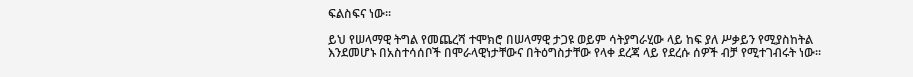ፍልስፍና ነው፡፡

ይህ የሠላማዊ ትግል የመጨረሻ ተሞክሮ በሠላማዊ ታጋዩ ወይም ሳትያግራሂው ላይ ከፍ ያለ ሥቃይን የሚያስከትል እንደመሆኑ በአስተሳሰቦች በሞራላዊነታቸውና በትዕግስታቸው የላቀ ደረጃ ላይ የደረሱ ሰዎች ብቻ የሚተገብሩት ነው፡፡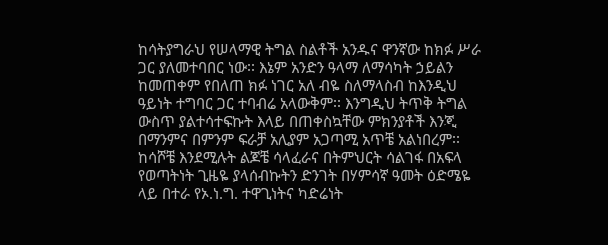ከሳትያግራህ የሠላማዊ ትግል ስልቶች አንዱና ዋንኛው ከክፉ ሥራ ጋር ያለመተባበር ነው፡፡ እኔም አንድን ዓላማ ለማሳካት ኃይልን ከመጠቀም የበለጠ ክፉ ነገር አለ ብዬ ስለማላስብ ከእንዲህ ዓይነት ተግባር ጋር ተባብሬ አላውቅም፡፡ እንግዲህ ትጥቅ ትግል ውስጥ ያልተሳተፍኩት እላይ በጠቀስኳቸው ምክንያቶች እንጂ በማንምና በምንም ፍራቻ አሊያም አጋጣሚ አጥቼ አልነበረም፡፡ ከሳሾቼ እንደሚሉት ልጆቼ ሳላፈራና በትምህርት ሳልገፋ በአፍላ የወጣትነት ጊዜዬ ያላሰብኩትን ድንገት በሃምሳኛ ዓመት ዕድሜዬ ላይ በተራ የኦ.ነ.ግ. ተዋጊነትና ካድሬነት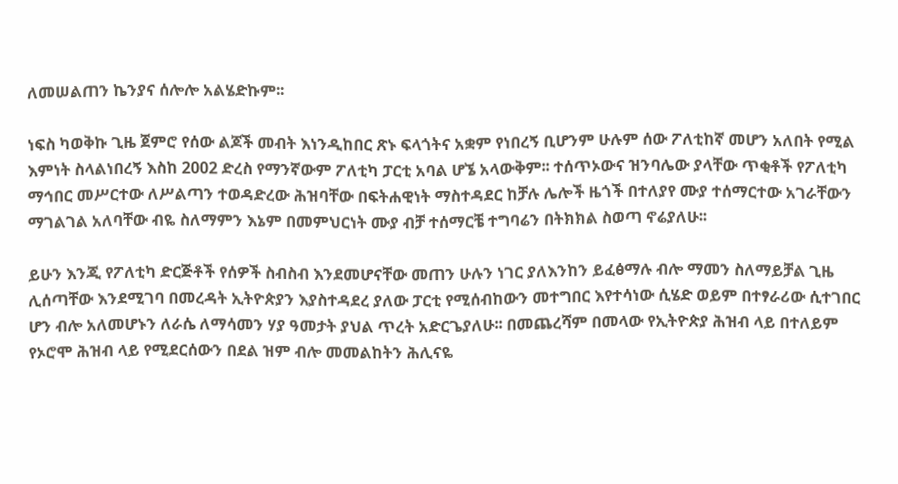ለመሠልጠን ኬንያና ሰሎሎ አልሄድኩም፡፡

ነፍስ ካወቅኩ ጊዜ ጀምሮ የሰው ልጆች መብት እነንዲከበር ጽኑ ፍላጎትና አቋም የነበረኝ ቢሆንም ሁሉም ሰው ፖለቲከኛ መሆን አለበት የሚል እምነት ስላልነበረኝ እስከ 2002 ድረስ የማንኛውም ፖለቲካ ፓርቲ አባል ሆኜ አላውቅም፡፡ ተሰጥኦውና ዝንባሌው ያላቸው ጥቂቶች የፖለቲካ ማኅበር መሥርተው ለሥልጣን ተወዳድረው ሕዝባቸው በፍትሐዊነት ማስተዳደር ከቻሉ ሌሎች ዜጎች በተለያየ ሙያ ተሰማርተው አገራቸውን ማገልገል አለባቸው ብዬ ስለማምን እኔም በመምህርነት ሙያ ብቻ ተሰማርቼ ተግባሬን በትክክል ስወጣ ኖሬያለሁ፡፡

ይሁን እንጂ የፖለቲካ ድርጅቶች የሰዎች ስብስብ እንደመሆናቸው መጠን ሁሉን ነገር ያለእንከን ይፈፅማሉ ብሎ ማመን ስለማይቻል ጊዜ ሊሰጣቸው እንደሚገባ በመረዳት ኢትዮጵያን እያስተዳደረ ያለው ፓርቲ የሚሰብከውን መተግበር እየተሳነው ሲሄድ ወይም በተፃራሪው ሲተገበር ሆን ብሎ አለመሆኑን ለራሴ ለማሳመን ሃያ ዓመታት ያህል ጥረት አድርጌያለሁ፡፡ በመጨረሻም በመላው የኢትዮጵያ ሕዝብ ላይ በተለይም የኦሮሞ ሕዝብ ላይ የሚደርሰውን በደል ዝም ብሎ መመልከትን ሕሊናዬ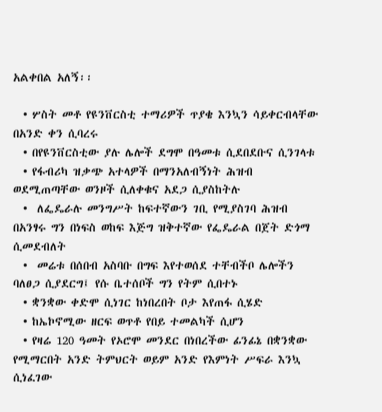አልቀበል አለኝ፡፡

  • ሦስት መቶ የዩንቨርስቲ ተማሪዎች ጥያቄ እንኳን ሳይቀርብላቸው በአንድ ቀን ሲባረሩ
  • በየዩንቨርስቲው ያሉ ሌሎች ደግሞ በዓመቱ ሲደበደቡና ሲንገላቱ
  • የፋብሪካ ዝቃጭ አተላዎች በማንአለብኝነት ሕዝብ ወደሚጠጣቸው ወንዞች ሲለቀቁና አደጋ ሲያስከትሉ
  •  ለፌዴራሉ መንግሥት ከፍተኛውን ገቢ የሚያስገባ ሕዝብ በአንፃሩ ግን በነፍስ ወከፍ እጅግ ዝቅተኛው የፌዴራል በጀት ድጎማ ሲመደብለት
  •  መሬቱ በሰበብ አስባቡ በግፍ እየተወሰደ ተቸብችቦ ሌሎችን ባለፀጋ ሲያደርግ፤ የሱ ቤተሰቦች ግን የትም ሲበተኑ
  • ቋንቋው ቀድሞ ሲነገር ከነበረበት ቦታ እየጠፋ ሲሄድ
  • ከኤኮኖሚው ዘርፍ ወጥቶ የበይ ተመልካች ሲሆን
  • የዛሬ 120 ዓመት የኦሮሞ መንደር በነበረችው ፊንፊኔ በቋንቋው የሚማርበት አንድ ትምህርት ወይም አንድ የእምነት ሥፍራ እንኳ ሲነፈገው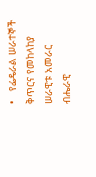•   የፌዴራል ሠራተኞች ቅጥርና የመከላከያ ሠራዊቱ አመራር ብሔራዊ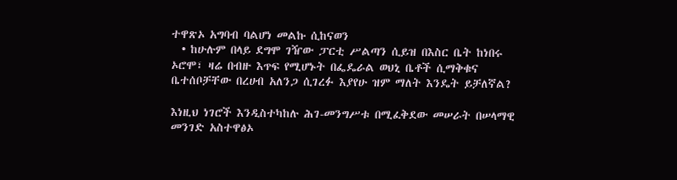ተዋጽኦ አግባብ ባልሆነ መልኩ ሲከናወን
  • ከሁሉም በላይ ደግሞ ገዥው ፓርቲ ሥልጣን ሲይዝ በእስር ቤት ከነበሩ ኦሮሞ፣ ዛሬ በብዙ እጥፍ የሚሆኑት በፌዴራል ወህኒ ቤቶች ሲማቅቁና ቤተሰቦቻቸው በረሀብ አለንጋ ሲገረፉ እያየሁ ዝም ማለት እንዴት ይቻለኛል?

እነዚህ ነገሮች እንዲስተካከሉ ሕገ-መንግሥቱ በሚፈቅደው መሠራት በሠላማዊ መንገድ አስተዋፅኦ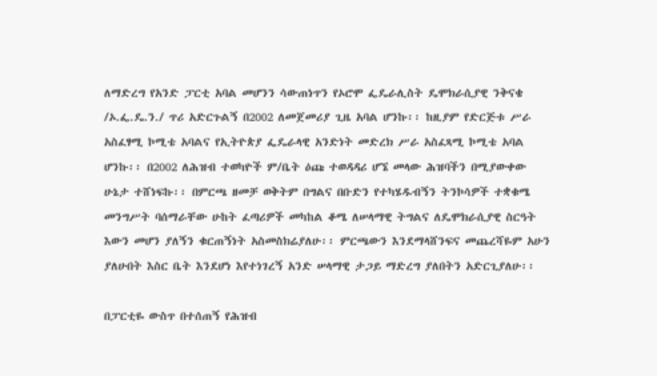ለማድረግ የአንድ ፓርቲ አባል መሆንን ሳውጠነጥን የኦሮሞ ፌዴራሊስት ዴሞክራሲያዊ ንቅናቄ /ኦ.ፌ.ዴ.ን./ ጥሪ አድርጉልኝ በ2002 ለመጀመሪያ ጊዜ አባል ሆንኩ፡፡ ከዚያም የድርጅቱ ሥራ አስፈፃሚ ኮሚቴ አባልና የኢትዮጵያ ፌዴራላዊ አንድነት መድረክ ሥራ አስፈጻሚ ኮሚቴ አባል ሆንኩ፡፡ በ2002 ለሕዝብ ተወካዮች ም/ቤት ዕጩ ተወዳዳሪ ሆኜ መላው ሕዝባችን በሚያውቀው ሁኔታ ተሸነፍኩ፡፡ በምርጫ ዘመቻ ወቅትም በግልና በቡድን የተካሄዱብኝን ትንኮሳዎች ተቋቁሜ መንግሥት ባሰማራቸው ሁከት ፈጣሪዎች መካከል ቆሜ ለሠላማዊ ትግልና ለዴሞክራሲያዊ ስርዓት እውን መሆን ያለኝን ቁርጠኝነት አስመስክሬያለሁ፡፡ ምርጫውን እንደማላሸንፍና መጨረሻዬም አሁን ያለሁበት እስር ቤት እንደሆነ እየተነገረኝ አንድ ሠላማዊ ታጋይ ማድረግ ያለበትን አድርጊያለሁ፡፡

በፓርቲዬ ውስጥ በተሰጠኝ የሕዝብ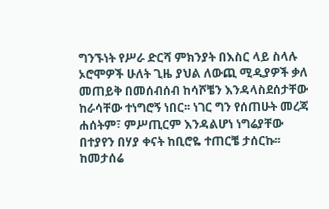ግንኙነት የሥራ ድርሻ ምክንያት በእስር ላይ ስላሉ ኦሮሞዎች ሁለት ጊዜ ያህል ለውጪ ሚዲያዎች ቃለ መጠይቅ በመሰብሰብ ከሳሾቼን እንዳላስደሰታቸው ከራሳቸው ተነግሮኝ ነበር፡፡ ነገር ግን የሰጠሁት መረጃ ሐሰትም፣ ምሥጢርም እንዳልሆነ ነግሬያቸው በተያየን በሃያ ቀናት ከቢሮዬ ተጠርቼ ታሰርኩ፡፡ ከመታሰሬ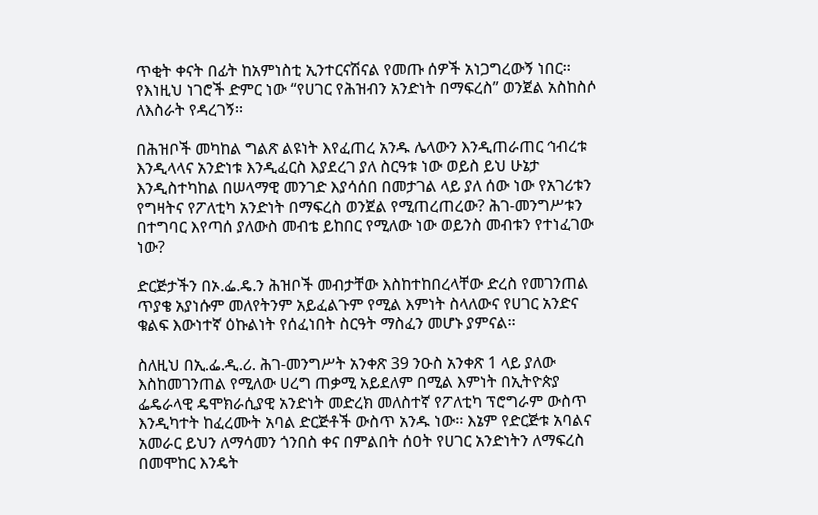ጥቂት ቀናት በፊት ከአምነስቲ ኢንተርናሽናል የመጡ ሰዎች አነጋግረውኝ ነበር፡፡ የእነዚህ ነገሮች ድምር ነው “የሀገር የሕዝብን አንድነት በማፍረስ” ወንጀል አስከስሶ ለእስራት የዳረገኝ፡፡

በሕዝቦች መካከል ግልጽ ልዩነት እየፈጠረ አንዱ ሌላውን እንዲጠራጠር ኅብረቱ እንዲላላና አንድነቱ እንዲፈርስ እያደረገ ያለ ስርዓቱ ነው ወይስ ይህ ሁኔታ እንዲስተካከል በሠላማዊ መንገድ እያሳሰበ በመታገል ላይ ያለ ሰው ነው የአገሪቱን የግዛትና የፖለቲካ አንድነት በማፍረስ ወንጀል የሚጠረጠረው? ሕገ-መንግሥቱን በተግባር እየጣሰ ያለውስ መብቴ ይከበር የሚለው ነው ወይንስ መብቱን የተነፈገው ነው?

ድርጅታችን በኦ.ፌ.ዴ.ን ሕዝቦች መብታቸው እስከተከበረላቸው ድረስ የመገንጠል ጥያቄ አያነሱም መለየትንም አይፈልጉም የሚል እምነት ስላለውና የሀገር አንድና ቁልፍ እውነተኛ ዕኩልነት የሰፈነበት ስርዓት ማስፈን መሆኑ ያምናል፡፡

ስለዚህ በኢ.ፌ.ዲ.ሪ. ሕገ-መንግሥት አንቀጽ 39 ንዑስ አንቀጽ 1 ላይ ያለው እስከመገንጠል የሚለው ሀረግ ጠቃሚ አይደለም በሚል እምነት በኢትዮጵያ ፌዴራላዊ ዴሞክራሲያዊ አንድነት መድረክ መለስተኛ የፖለቲካ ፕሮግራም ውስጥ እንዲካተት ከፈረሙት አባል ድርጅቶች ውስጥ አንዱ ነው፡፡ እኔም የድርጅቱ አባልና አመራር ይህን ለማሳመን ጎንበስ ቀና በምልበት ሰዐት የሀገር አንድነትን ለማፍረስ በመሞከር እንዴት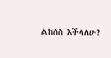ልከሰስ እችላለሁ?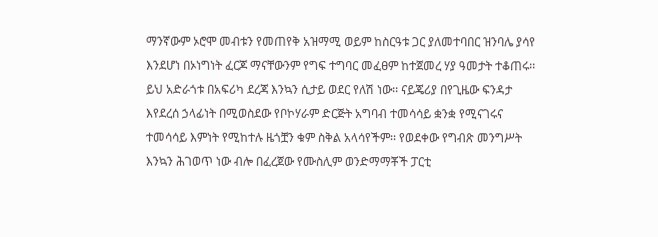ማንኛውም ኦሮሞ መብቱን የመጠየቅ አዝማሚ ወይም ከስርዓቱ ጋር ያለመተባበር ዝንባሌ ያሳየ እንደሆነ በኦነግነት ፈርጆ ማናቸውንም የግፍ ተግባር መፈፀም ከተጀመረ ሃያ ዓመታት ተቆጠሩ፡፡ ይህ አድራጎቱ በአፍሪካ ደረጃ እንኳን ሲታይ ወደር የለሽ ነው፡፡ ናይጄሪያ በየጊዜው ፍንዳታ እየደረሰ ኃላፊነት በሚወስደው የቦኮሃራም ድርጅት አግባብ ተመሳሳይ ቋንቋ የሚናገሩና ተመሳሳይ እምነት የሚከተሉ ዜጎቿን ቁም ስቅል አላሳየችም፡፡ የወደቀው የግብጽ መንግሥት እንኳን ሕገወጥ ነው ብሎ በፈረጀው የሙስሊም ወንድማማቾች ፓርቲ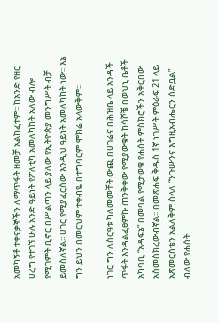አመካኝቶ ተቀናቃኞችን ለማጥፋት ዘመቻ አልከፈተም፡፡ ከአንድ የዘር ሀረግ የተገኘ ሁሉ አንድ ዓይነት የፖለቲካ አመለካከት አለው ብሎ የሚገምት ቢኖር በሥልጣን ላይ ያለው የኢትዮጵያ መንግሥት ብቻ ይመስለኛል፡፡ ሀገር የሚያፈርሰው እንዲህ ዓይነት አመለካከት ነው፡፡ እኔ ግን ይህን በመርህም ተቀብዬ በተግባርም ሞክሬ አላውቅም፡፡

ነገር ግን ለስርዓቱ ካለመመቸት ውጪ በሀገሬና በሕዝቤ ላይ አንዳች ጥፋት እንዳልፈፀምኩ ጠንቅቀው የሚያውቁት ከሳሾቼ በወህኒ ቤቶች አካባቢ “አዳፍኔ” በመባል የሚታወቁ የሐሰት ምስክሮችን አቅርበው አስመስክረውብኛል፡፡ በመጽሐፍ ቅዱስ 1ኛ ነገሥት ምዕራፍ 21 ላይ አጽመርስቴን አልለቅም ስላለ “ንጉሡንና እግዚአብሔርን ሰድቧል” ብለው የሐሰት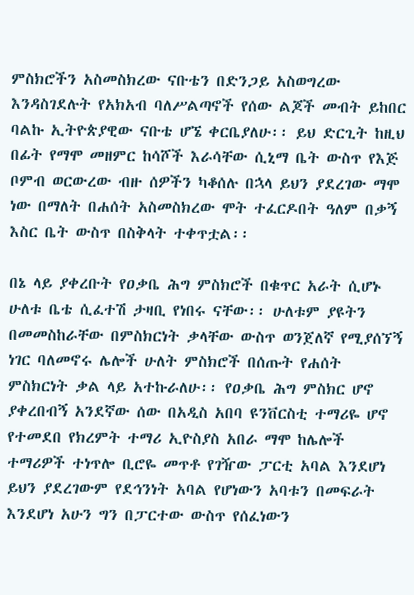ምስክሮችን አስመስክረው ናቡቴን በድንጋይ አስወግረው እንዳስገደሉት የአክአብ ባለሥልጣኖች የሰው ልጆች መብት ይከበር ባልኩ ኢትዮጵያዊው ናቡቴ ሆኜ ቀርቤያለሁ፡፡ ይህ ድርጊት ከዚህ በፊት የማሞ መዘምር ከሳሾች እራሳቸው ሲኒማ ቤት ውስጥ የእጅ ቦምብ ወርውረው ብዙ ሰዎችን ካቆሰሉ በኋላ ይህን ያደረገው ማሞ ነው በማለት በሐሰት አስመስክረው ሞት ተፈርዶበት ዓለም በቃኝ እስር ቤት ውስጥ በስቅላት ተቀጥቷል፡፡

በኔ ላይ ያቀረቡት የዐቃቤ ሕግ ምስክሮች በቁጥር አራት ሲሆኑ ሁለቱ ቤቴ ሲፈተሽ ታዛቢ የነበሩ ናቸው፡፡ ሁለቱም ያዩትን በመመስከራቸው በምስክርነት ቃላቸው ውስጥ ወንጀለኛ የሚያሰኘኝ ነገር ባለመኖሩ ሌሎች ሁለት ምስክሮች በሰጡት የሐሰት ምስክርነት ቃል ላይ አተኩራለሁ፡፡ የዐቃቤ ሕግ ምስክር ሆኖ ያቀረበብኝ አንደኛው ሰው በአዲስ አበባ ዩንቨርስቲ ተማሪዬ ሆኖ የተመደበ የክረምት ተማሪ ኢዮስያስ አበራ ማሞ ከሌሎች ተማሪዎች ተነጥሎ ቢሮዬ መጥቶ የገዥው ፓርቲ አባል እንደሆነ ይህን ያደረገውም የደኅንነት አባል የሆነውን አባቱን በመፍራት እንደሆነ አሁን ግን በፓርተው ውስጥ የሰፈነውን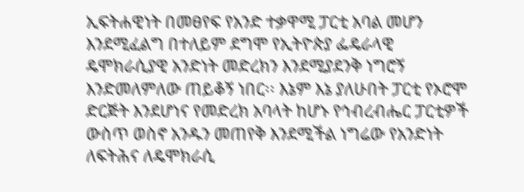ኢፍትሐዊነት በመፀየፍ የአንድ ተቃዋሚ ፓርቲ አባል መሆን እንደሚፈልግ በተለይም ደግሞ የኢትዮጵያ ፌዴራላዊ ዴሞክራሲያዊ አንድነት መድረክን እንደሚያደንቅ ነግሮኝ እንድመለምለው ጠይቆኝ ነበር፡፡ እኔም እኔ ያለሁበት ፓርቲ የኦሮሞ ድርጅት እንደሆነና የመድረክ አባላት ከሆኑ የኅብረብሔር ፓርቲዎች ውስጥ ወስኖ አንዱን መጠየቅ እንደሚችል ነግሬው የአንድነት ለፍትሕና ለዴሞክራሲ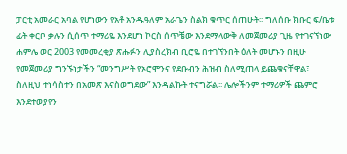ፓርቲ አመራር አባል የሆነውን የአቶ አንዱዓለም አራጌን ስልክ ቁጥር ሰጠሁት፡፡ ግለሰቡ ክቡር ፍ/ቤቱ ፊት ቀርቦ ቃሉን ሲሰጥ ተማሪዬ እንደሆነ ኮርስ ሰጥቼው እንደማላውቅ ለመጀመሪያ ጊዜ የተገናኘነው ሐምሌ ወር 2003 የመመረቂያ ጽሑፉን ሊያስረክብ ቢሮዬ በተገኘንበት ዕለት መሆኑን በዚሁ የመጀመሪያ ግንኙነታችን “መንግሥት የኦሮሞንና የደቡብን ሕዝብ ስለሚጠላ ይጨቁናቸዋል፣ ስለዚህ ተነሳስተን በአመጽ እናስወግደው” እንዳልኩት ተናግሯል፡፡ ሌሎችንም ተማሪዎች ጨምሮ እንደተወያየን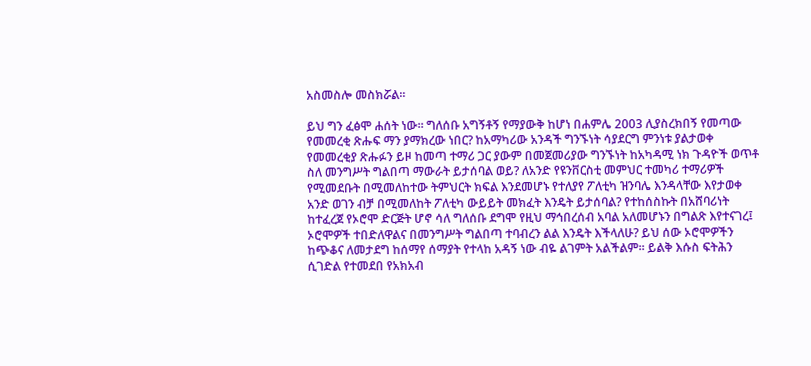አስመስሎ መስክሯል፡፡

ይህ ግን ፈፅሞ ሐሰት ነው፡፡ ግለሰቡ አግኝቶኝ የማያውቅ ከሆነ በሐምሌ 2003 ሊያስረክበኝ የመጣው የመመረቂ ጽሑፍ ማን ያማክረው ነበር? ከአማካሪው አንዳች ግንኙነት ሳያደርግ ምንነቱ ያልታወቀ የመመረቂያ ጽሑፉን ይዞ ከመጣ ተማሪ ጋር ያውም በመጀመሪያው ግንኙነት ከአካዳሚ ነክ ጉዳዮች ወጥቶ ስለ መንግሥት ግልበጣ ማውራት ይታሰባል ወይ? ለአንድ የዩንቨርስቲ መምህር ተመካሪ ተማሪዎች የሚመደቡት በሚመለከተው ትምህርት ክፍል እንደመሆኑ የተለያየ ፖለቲካ ዝንባሌ እንዳላቸው እየታወቀ አንድ ወገን ብቻ በሚመለከት ፖለቲካ ውይይት መክፈት እንዴት ይታሰባል? የተከሰስኩት በአሸባሪነት ከተፈረጀ የኦሮሞ ድርጅት ሆኖ ሳለ ግለሰቡ ደግሞ የዚህ ማኅበረሰብ አባል አለመሆኑን በግልጽ እየተናገረ፤ ኦሮሞዎች ተበድለዋልና በመንግሥት ግልበጣ ተባብረን ልል እንዴት እችላለሁ? ይህ ሰው ኦሮሞዎችን ከጭቆና ለመታደግ ከሰማየ ሰማያት የተላከ አዳኝ ነው ብዬ ልገምት አልችልም፡፡ ይልቅ እሱስ ፍትሕን ሲገድል የተመደበ የአክአብ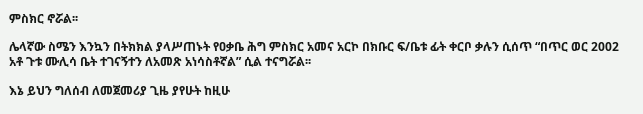ምስክር ኖሯል፡፡

ሌላኛው ስሜን እንኳን በትክክል ያላሥጠኑት የዐቃቤ ሕግ ምስክር አመና አርኮ በክቡር ፍ/ቤቱ ፊት ቀርቦ ቃሉን ሲሰጥ “በጥር ወር 2002 አቶ ጉቱ ሙሊሳ ቤት ተገናኝተን ለአመጽ አነሳስቶኛል” ሲል ተናግሯል፡፡

እኔ ይህን ግለሰብ ለመጀመሪያ ጊዜ ያየሁት ከዚሁ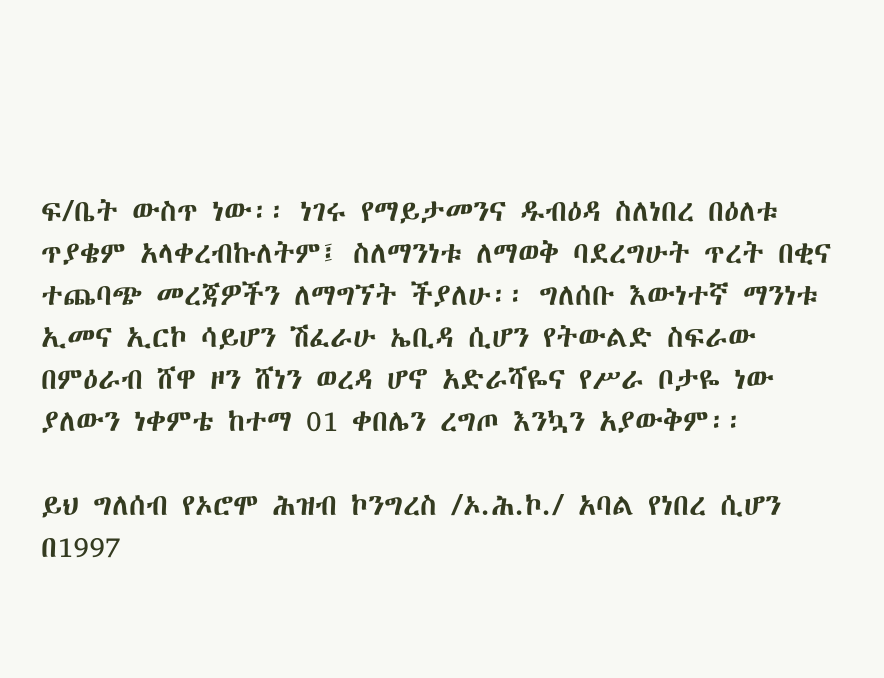ፍ/ቤት ውስጥ ነው፡፡ ነገሩ የማይታመንና ዱብዕዳ ስለነበረ በዕለቱ ጥያቄም አላቀረብኩለትም፤ ስለማንነቱ ለማወቅ ባደረግሁት ጥረት በቂና ተጨባጭ መረጃዎችን ለማግኘት ችያለሁ፡፡ ግለሰቡ እውነተኛ ማንነቱ ኢመና ኢርኮ ሳይሆን ሽፈራሁ ኤቢዳ ሲሆን የትውልድ ስፍራው በምዕራብ ሸዋ ዞን ሸነን ወረዳ ሆኖ አድራሻዬና የሥራ ቦታዬ ነው ያለውን ነቀምቴ ከተማ 01 ቀበሌን ረግጦ እንኳን አያውቅም፡፡

ይህ ግለሰብ የኦሮሞ ሕዝብ ኮንግረስ /ኦ.ሕ.ኮ./ አባል የነበረ ሲሆን በ1997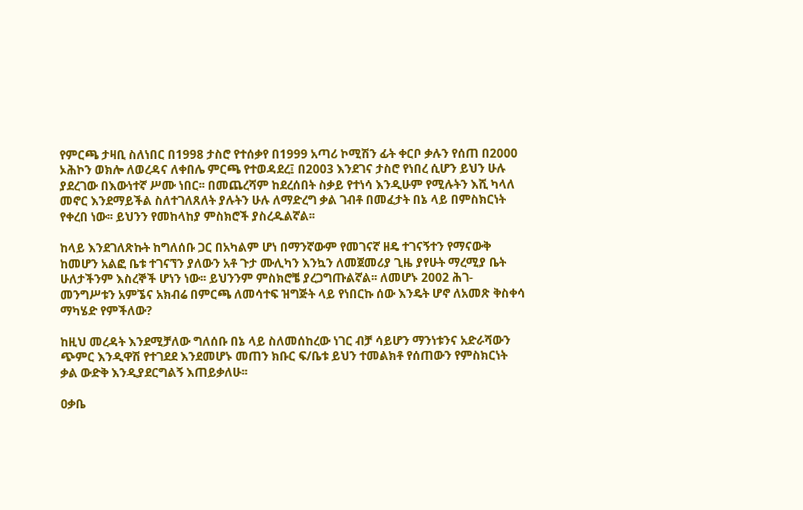የምርጫ ታዛቢ ስለነበር በ1998 ታስሮ የተሰቃየ በ1999 አጣሪ ኮሚሽን ፊት ቀርቦ ቃሉን የሰጠ በ2000 ኦሕኮን ወክሎ ለወረዳና ለቀበሌ ምርጫ የተወዳደረ፤ በ2003 እንደገና ታስሮ የነበረ ሲሆን ይህን ሁሉ ያደረገው በእውነተኛ ሥሙ ነበር፡፡ በመጨረሻም ከደረሰበት ስቃይ የተነሳ እንዲሁም የሚሉትን እሺ ካላለ መኖር እንደማይችል ስለተገለጸለት ያሉትን ሁሉ ለማድረግ ቃል ገብቶ በመፈታት በኔ ላይ በምስክርነት የቀረበ ነው፡፡ ይህንን የመከላከያ ምስክሮች ያስረዱልኛል፡፡

ከላይ እንደገለጽኩት ከግለሰቡ ጋር በአካልም ሆነ በማንኛውም የመገናኛ ዘዴ ተገናኝተን የማናውቅ ከመሆን አልፎ ቤቱ ተገናኘን ያለውን አቶ ጉታ ሙሊካን እንኳን ለመጀመሪያ ጊዜ ያየሁት ማረሚያ ቤት ሁለታችንም እስረኞች ሆነን ነው፡፡ ይህንንም ምስክሮቼ ያረጋግጡልኛል፡፡ ለመሆኑ 2002 ሕገ-መንግሥቱን አምኜና አክብሬ በምርጫ ለመሳተፍ ዝግጅት ላይ የነበርኩ ሰው እንዴት ሆኖ ለአመጽ ቅስቀሳ ማካሄድ የምችለው?

ከዚህ መረዳት እንደሚቻለው ግለሰቡ በኔ ላይ ስለመሰከረው ነገር ብቻ ሳይሆን ማንነቱንና አድራሻውን ጭምር እንዲዋሽ የተገደደ እንደመሆኑ መጠን ክቡር ፍ/ቤቱ ይህን ተመልክቶ የሰጠውን የምስክርነት ቃል ውድቅ እንዲያደርግልኝ እጠይቃለሁ፡፡

ዐቃቤ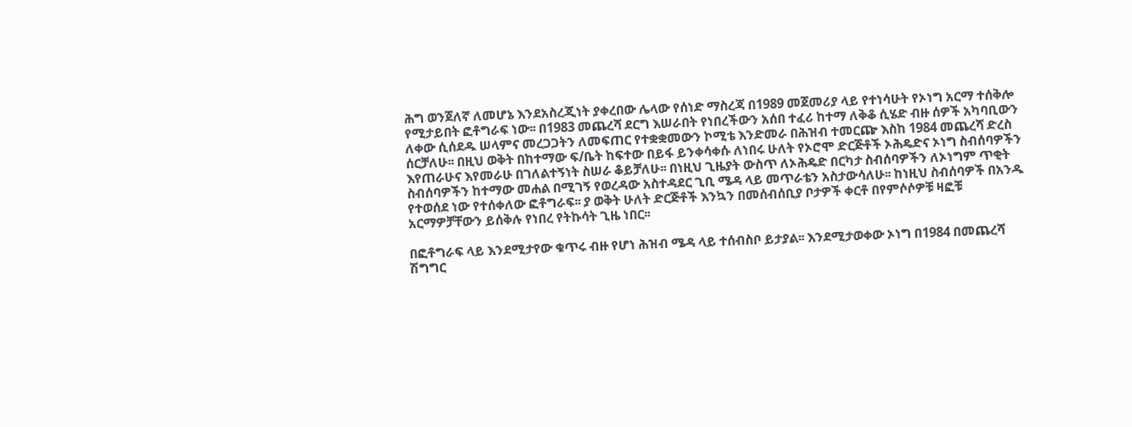ሕግ ወንጀለኛ ለመሆኔ እንደአስረጂነት ያቀረበው ሌላው የሰነድ ማስረጃ በ1989 መጀመሪያ ላይ የተነሳሁት የኦነግ አርማ ተሰቅሎ የሚታይበት ፎቶግራፍ ነው፡፡ በ1983 መጨረሻ ደርግ እሠራበት የነበረችውን አሰበ ተፈሪ ከተማ ለቅቆ ሲሄድ ብዙ ሰዎች አካባቢውን ለቀው ሲሰደዱ ሠላምና መረጋጋትን ለመፍጠር የተቋቋመውን ኮሚቴ እንድመራ በሕዝብ ተመርጬ እስከ 1984 መጨረሻ ድረስ ሰርቻለሁ፡፡ በዚህ ወቅት በከተማው ፍ/ቤት ከፍተው በይፋ ይንቀሳቀሱ ለነበሩ ሁለት የኦሮሞ ድርጅቶች ኦሕዴድና ኦነግ ስብሰባዎችን እየጠራሁና እየመራሁ በገለልተኝነት ስሠራ ቆይቻለሁ፡፡ በነዚህ ጊዜያት ውስጥ ለኦሕዴድ በርካታ ስብሰባዎችን ለኦነግም ጥቂት ስብሰባዎችን ከተማው መሐል በሚገኝ የወረዳው አስተዳደር ጊቢ ሜዳ ላይ መጥራቴን አስታውሳለሁ፡፡ ከነዚህ ስብሰባዎች በአንዱ የተወሰደ ነው የተሰቀለው ፎቶግራፍ፡፡ ያ ወቅት ሁለት ድርጅቶች እንኳን በመሰብሰቢያ ቦታዎች ቀርቶ በየምሶሶዎቹ ዛፎቹ አርማዎቻቸውን ይሰቅሉ የነበረ የትኩሳት ጊዜ ነበር፡፡

በፎቶግራፍ ላይ እንደሚታየው ቁጥሩ ብዙ የሆነ ሕዝብ ሜዳ ላይ ተሰብስቦ ይታያል፡፡ እንደሚታወቀው ኦነግ በ1984 በመጨረሻ ሽግግር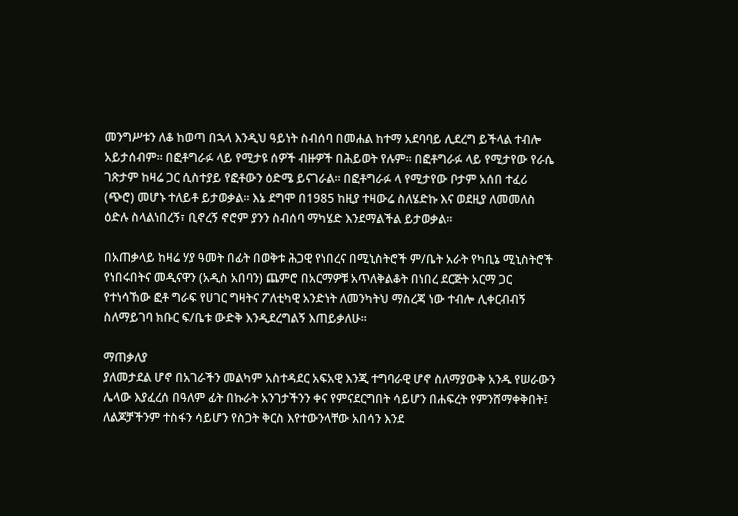መንግሥቱን ለቆ ከወጣ በኋላ እንዲህ ዓይነት ስብሰባ በመሐል ከተማ አደባባይ ሊደረግ ይችላል ተብሎ አይታሰብም፡፡ በፎቶግራፉ ላይ የሚታዩ ሰዎች ብዙዎች በሕይወት የሉም፡፡ በፎቶግራፉ ላይ የሚታየው የራሴ ገጽታም ከዛሬ ጋር ሲስተያይ የፎቶውን ዕድሜ ይናገራል፡፡ በፎቶግራፉ ላ የሚታየው ቦታም አሰበ ተፈሪ (ጭሮ) መሆኑ ተለይቶ ይታወቃል፡፡ እኔ ደግሞ በ1985 ከዚያ ተዛውሬ ስለሄድኩ እና ወደዚያ ለመመለስ ዕድሉ ስላልነበረኝ፣ ቢኖረኝ ኖሮም ያንን ስብሰባ ማካሄድ እንደማልችል ይታወቃል፡፡

በአጠቃላይ ከዛሬ ሃያ ዓመት በፊት በወቅቱ ሕጋዊ የነበረና በሚኒስትሮች ም/ቤት አራት የካቢኔ ሚኒስትሮች የነበሩበትና መዲናዋን (አዲስ አበባን) ጨምሮ በአርማዎቹ አጥለቅልቆት በነበረ ደርጅት አርማ ጋር የተነሳኸው ፎቶ ግራፍ የሀገር ግዛትና ፖለቲካዊ አንድነት ለመንካትህ ማስረጃ ነው ተብሎ ሊቀርብብኝ ስለማይገባ ክቡር ፍ/ቤቱ ውድቅ እንዲደረግልኝ እጠይቃለሁ፡፡

ማጠቃለያ
ያለመታደል ሆኖ በአገራችን መልካም አስተዳደር አፍአዊ እንጂ ተግባራዊ ሆኖ ስለማያውቅ አንዱ የሠራውን ሌላው እያፈረሰ በዓለም ፊት በኩራት አንገታችንን ቀና የምናደርግበት ሳይሆን በሐፍረት የምንሸማቀቅበት፤ ለልጆቻችንም ተስፋን ሳይሆን የስጋት ቅርስ እየተውንላቸው አበሳን እንደ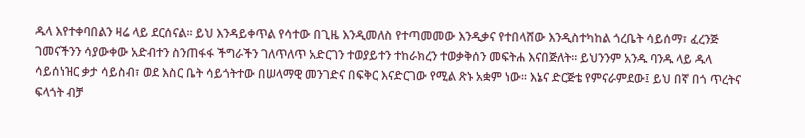ዱላ እየተቀባበልን ዛሬ ላይ ደርሰናል፡፡ ይህ እንዳይቀጥል የሳተው በጊዜ እንዲመለስ የተጣመመው እንዲቃና የተበላሸው እንዲስተካከል ጎረቤት ሳይሰማ፣ ፈረንጅ ገመናችንን ሳያውቀው አድብተን ስንጠፋፋ ችግራችን ገለጥለጥ አድርገን ተወያይተን ተከራክረን ተወቃቅሰን መፍትሐ እናበጅለት፡፡ ይህንንም አንዱ ባንዱ ላይ ዱላ ሳይሰነዝር ቃታ ሳይስብ፣ ወደ እስር ቤት ሳይጎትተው በሠላማዊ መንገድና በፍቅር እናድርገው የሚል ጽኑ አቋም ነው፡፡ እኔና ድርጅቴ የምናራምደው፤ ይህ በኛ በጎ ጥረትና ፍላጎት ብቻ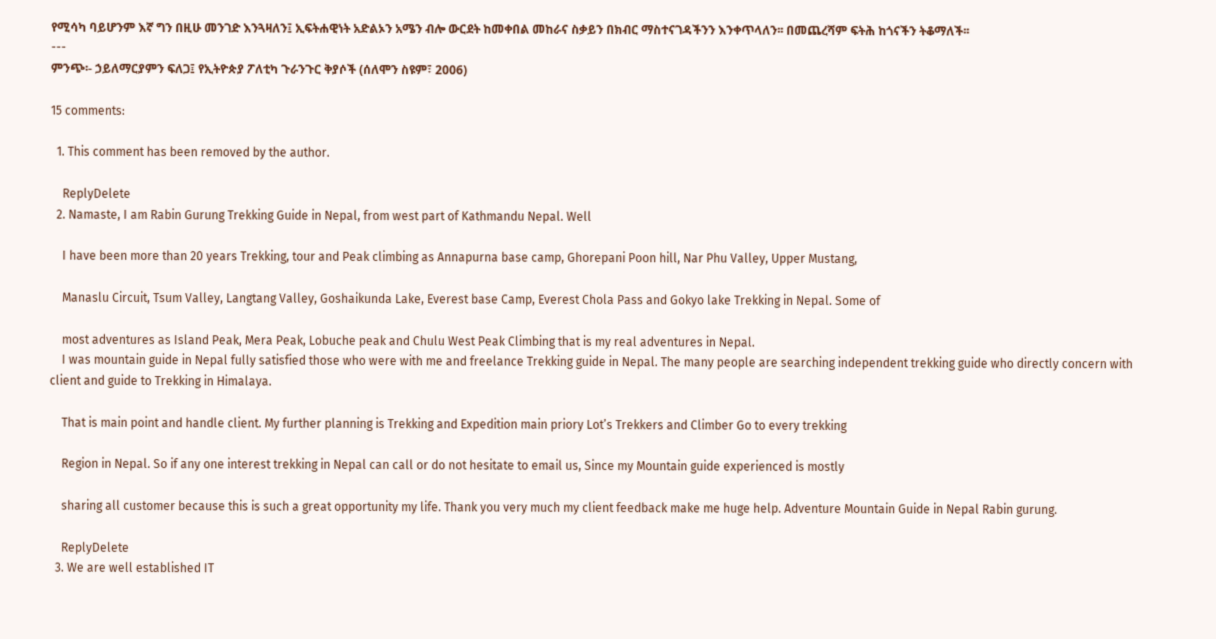የሚሳካ ባይሆንም እኛ ግን በዚሁ መንገድ እንጓዛለን፤ ኢፍትሐዊነት አድልኦን አሜን ብሎ ውርደት ከመቀበል መከራና ስቃይን በክብር ማስተናገዳችንን እንቀጥላለን፡፡ በመጨረሻም ፍትሕ ከጎናችን ትቆማለች፡፡
---
ምንጭ፡- ኃይለማርያምን ፍለጋ፤ የኢትዮጵያ ፖለቲካ ጉራንጉር ቅያሶች (ሰለሞን ስዩም፣ 2006)

15 comments:

  1. This comment has been removed by the author.

    ReplyDelete
  2. Namaste, I am Rabin Gurung Trekking Guide in Nepal, from west part of Kathmandu Nepal. Well

    I have been more than 20 years Trekking, tour and Peak climbing as Annapurna base camp, Ghorepani Poon hill, Nar Phu Valley, Upper Mustang,

    Manaslu Circuit, Tsum Valley, Langtang Valley, Goshaikunda Lake, Everest base Camp, Everest Chola Pass and Gokyo lake Trekking in Nepal. Some of

    most adventures as Island Peak, Mera Peak, Lobuche peak and Chulu West Peak Climbing that is my real adventures in Nepal.
    I was mountain guide in Nepal fully satisfied those who were with me and freelance Trekking guide in Nepal. The many people are searching independent trekking guide who directly concern with client and guide to Trekking in Himalaya.

    That is main point and handle client. My further planning is Trekking and Expedition main priory Lot’s Trekkers and Climber Go to every trekking

    Region in Nepal. So if any one interest trekking in Nepal can call or do not hesitate to email us, Since my Mountain guide experienced is mostly

    sharing all customer because this is such a great opportunity my life. Thank you very much my client feedback make me huge help. Adventure Mountain Guide in Nepal Rabin gurung.

    ReplyDelete
  3. We are well established IT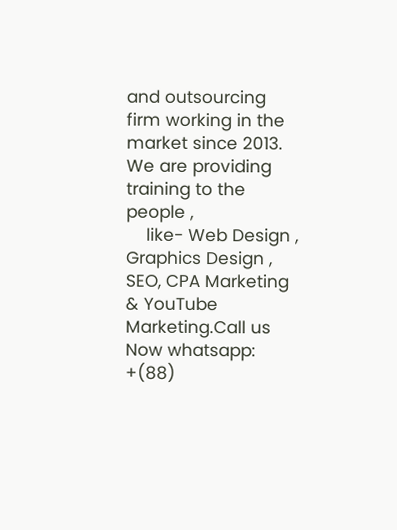and outsourcing firm working in the market since 2013. We are providing training to the people ,
    like- Web Design , Graphics Design , SEO, CPA Marketing & YouTube Marketing.Call us Now whatsapp: +(88)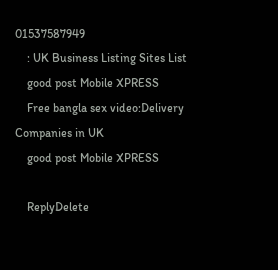01537587949
    : UK Business Listing Sites List
    good post Mobile XPRESS
    Free bangla sex video:Delivery Companies in UK
    good post Mobile XPRESS

    ReplyDelete